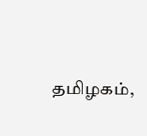தமிழகம்,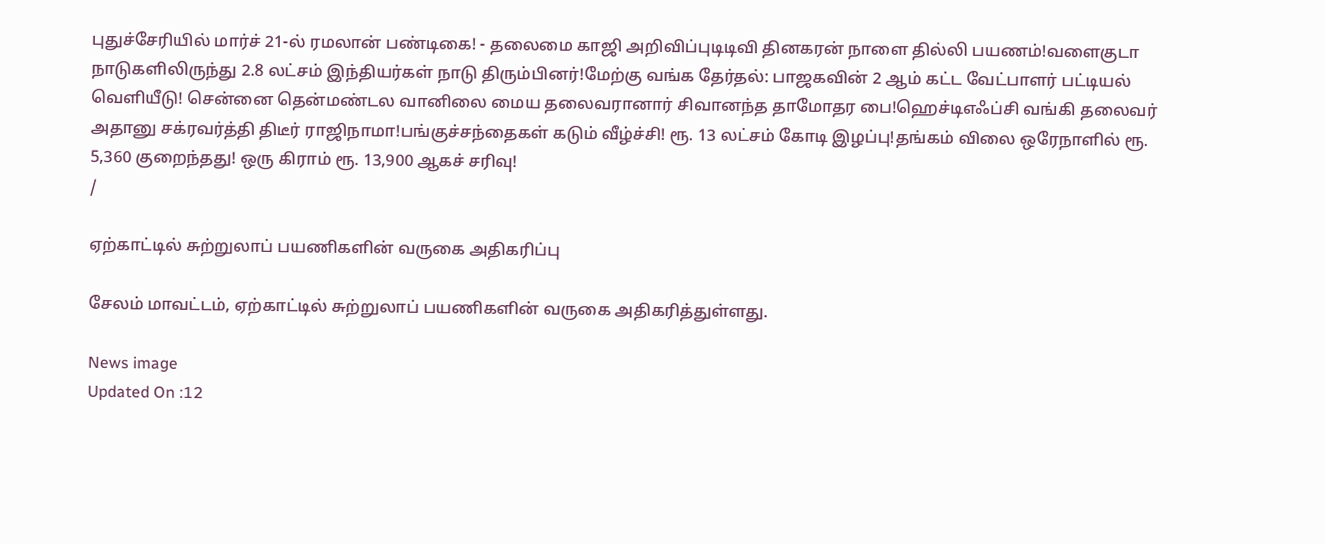புதுச்சேரியில் மார்ச் 21-ல் ரமலான் பண்டிகை! - தலைமை காஜி அறிவிப்புடிடிவி தினகரன் நாளை தில்லி பயணம்!வளைகுடா நாடுகளிலிருந்து 2.8 லட்சம் இந்தியர்கள் நாடு திரும்பினர்!மேற்கு வங்க தேர்தல்: பாஜகவின் 2 ஆம் கட்ட வேட்பாளர் பட்டியல் வெளியீடு! சென்னை தென்மண்டல வானிலை மைய தலைவரானார் சிவானந்த தாமோதர பை!ஹெச்டிஎஃப்சி வங்கி தலைவர் அதானு சக்ரவர்த்தி திடீர் ராஜிநாமா!பங்குச்சந்தைகள் கடும் வீழ்ச்சி! ரூ. 13 லட்சம் கோடி இழப்பு!தங்கம் விலை ஒரேநாளில் ரூ. 5,360 குறைந்தது! ஒரு கிராம் ரூ. 13,900 ஆகச் சரிவு!
/

ஏற்காட்டில் சுற்றுலாப் பயணிகளின் வருகை அதிகரிப்பு

சேலம் மாவட்டம், ஏற்காட்டில் சுற்றுலாப் பயணிகளின் வருகை அதிகரித்துள்ளது.

News image
Updated On :12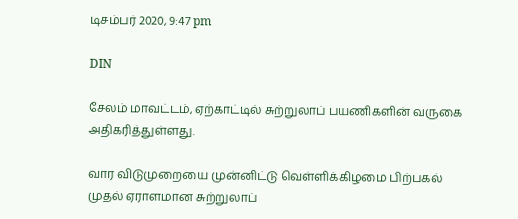டிசம்பர் 2020, 9:47 pm

DIN

சேலம் மாவட்டம், ஏற்காட்டில் சுற்றுலாப் பயணிகளின் வருகை அதிகரித்துள்ளது.

வார விடுமுறையை முன்னிட்டு வெள்ளிக்கிழமை பிற்பகல் முதல் ஏராளமான சுற்றுலாப்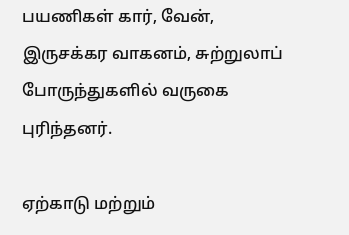பயணிகள் கார், வேன், இருசக்கர வாகனம், சுற்றுலாப் போருந்துகளில் வருகை புரிந்தனர்.

ஏற்காடு மற்றும்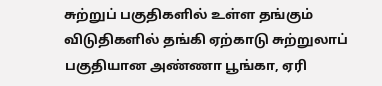சுற்றுப் பகுதிகளில் உள்ள தங்கும் விடுதிகளில் தங்கி ஏற்காடு சுற்றுலாப் பகுதியான அண்ணா பூங்கா, ஏரி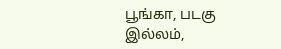பூங்கா, படகு இல்லம்,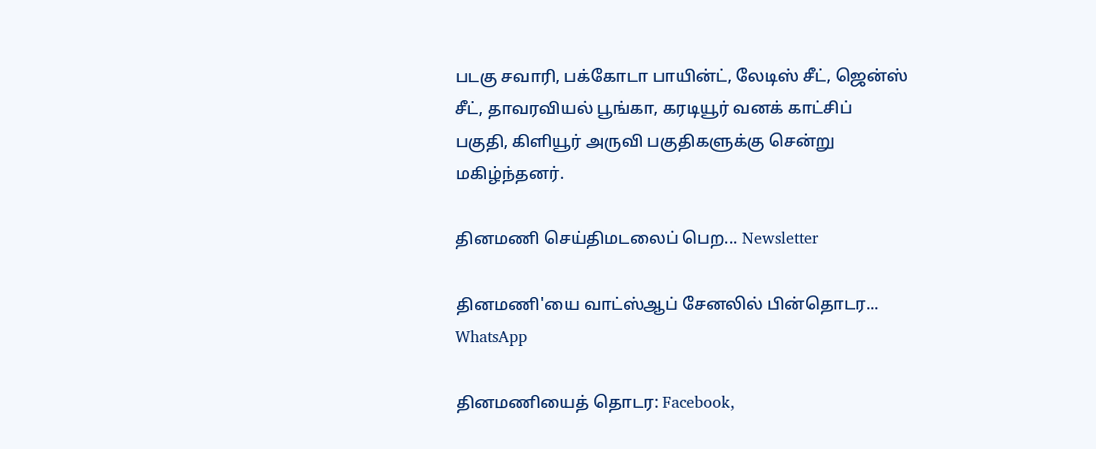படகு சவாரி, பக்கோடா பாயின்ட், லேடிஸ் சீட், ஜென்ஸ் சீட், தாவரவியல் பூங்கா, கரடியூர் வனக் காட்சிப் பகுதி, கிளியூர் அருவி பகுதிகளுக்கு சென்று மகிழ்ந்தனர்.

தினமணி செய்திமடலைப் பெற... Newsletter

தினமணி'யை வாட்ஸ்ஆப் சேனலில் பின்தொடர... WhatsApp

தினமணியைத் தொடர: Facebook,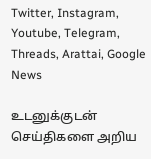Twitter, Instagram, Youtube, Telegram, Threads, Arattai, Google News

உடனுக்குடன் செய்திகளை அறிய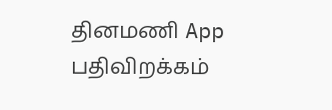தினமணி App பதிவிறக்கம்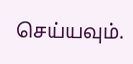செய்யவும்.